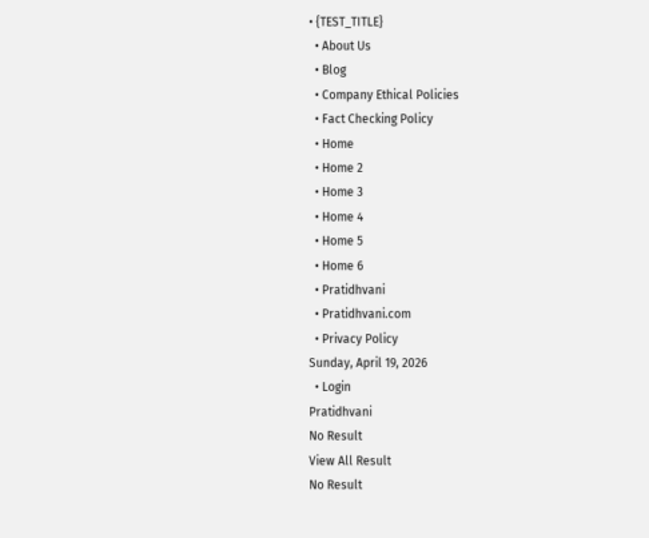• {TEST_TITLE}
  • About Us
  • Blog
  • Company Ethical Policies
  • Fact Checking Policy
  • Home
  • Home 2
  • Home 3
  • Home 4
  • Home 5
  • Home 6
  • Pratidhvani
  • Pratidhvani.com
  • Privacy Policy
Sunday, April 19, 2026
  • Login
Pratidhvani
No Result
View All Result
No Result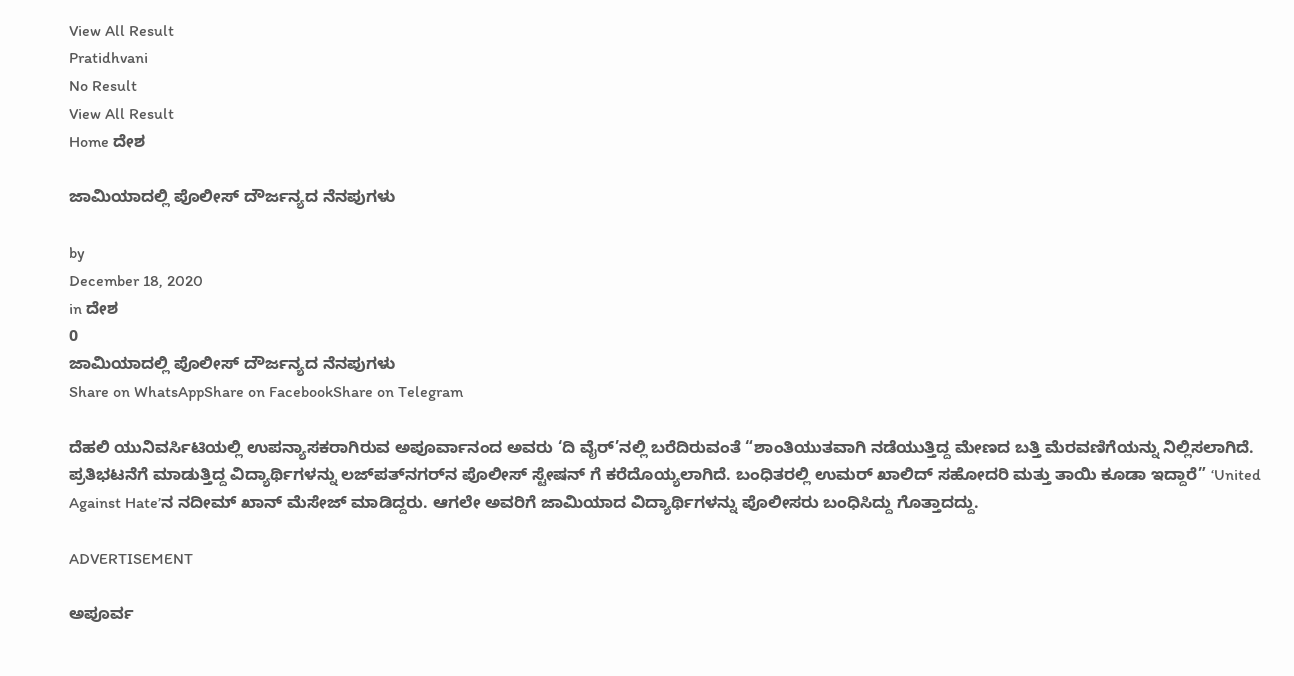View All Result
Pratidhvani
No Result
View All Result
Home ದೇಶ

ಜಾಮಿಯಾದಲ್ಲಿ‌ ಪೊಲೀಸ್ ದೌರ್ಜನ್ಯದ ನೆನಪುಗಳು

by
December 18, 2020
in ದೇಶ
0
ಜಾಮಿಯಾದಲ್ಲಿ‌ ಪೊಲೀಸ್ ದೌರ್ಜನ್ಯದ ನೆನಪುಗಳು
Share on WhatsAppShare on FacebookShare on Telegram

ದೆಹಲಿ ಯುನಿವರ್ಸಿಟಿಯಲ್ಲಿ ಉಪನ್ಯಾಸಕರಾಗಿರುವ ಅಪೂರ್ವಾನಂದ ಅವರು ‘ದಿ ವೈರ್’ನಲ್ಲಿ ಬರೆದಿರುವಂತೆ “ಶಾಂತಿಯುತವಾಗಿ ನಡೆಯುತ್ತಿದ್ದ ಮೇಣದ ಬತ್ತಿ ಮೆರವಣಿಗೆಯನ್ನು ನಿಲ್ಲಿಸಲಾಗಿದೆ. ಪ್ರತಿಭಟನೆಗೆ ಮಾಡುತ್ತಿದ್ದ ವಿದ್ಯಾರ್ಥಿಗಳನ್ನು ಲಜ್‌ಪತ್‌ನಗರ್‌ನ ಪೊಲೀಸ್ ಸ್ಟೇಷನ್ ಗೆ ಕರೆದೊಯ್ಯಲಾಗಿದೆ. ಬಂಧಿತರಲ್ಲಿ ಉಮರ್ ಖಾಲಿದ್ ಸಹೋದರಿ ಮತ್ತು ತಾಯಿ ಕೂಡಾ ಇದ್ದಾರೆ” ‘United Against Hate’ನ ನದೀಮ್ ಖಾನ್ ಮೆಸೇಜ್ ಮಾಡಿದ್ದರು. ಆಗಲೇ ಅವರಿಗೆ ಜಾಮಿಯಾದ ವಿದ್ಯಾರ್ಥಿಗಳನ್ನು ಪೊಲೀಸರು ಬಂಧಿಸಿದ್ದು ಗೊತ್ತಾದದ್ದು.

ADVERTISEMENT

ಅಪೂರ್ವ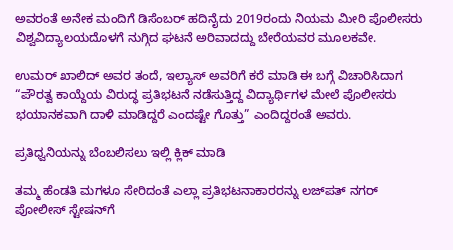ಅವರಂತೆ ಅನೇಕ ಮಂದಿಗೆ ಡಿಸೆಂಬರ್ ಹದಿನೈದು 2019ರಂದು ನಿಯಮ‌ ಮೀರಿ ಪೊಲೀಸರು ವಿಶ್ವವಿದ್ಯಾಲಯದೊಳಗೆ ನುಗ್ಗಿದ ಘಟನೆ ಅರಿವಾದದ್ದು ಬೇರೆಯವರ ಮೂಲಕವೇ.

ಉಮರ್ ಖಾಲಿದ್ ಅವರ ತಂದೆ, ಇಲ್ಯಾಸ್ ಅವರಿಗೆ ಕರೆ ಮಾಡಿ ಈ ಬಗ್ಗೆ ವಿಚಾರಿಸಿದಾಗ “ಪೌರತ್ವ ಕಾಯ್ದೆಯ ವಿರುದ್ಧ ಪ್ರತಿಭಟನೆ ನಡೆಸುತ್ತಿದ್ದ ವಿದ್ಯಾರ್ಥಿಗಳ ಮೇಲೆ ಪೊಲೀಸರು ಭಯಾನಕವಾಗಿ ದಾಳಿ ಮಾಡಿದ್ದರೆ ಎಂದಷ್ಟೇ ಗೊತ್ತು” ಎಂದಿದ್ದರಂತೆ ಅವರು.

ಪ್ರತಿಧ್ವನಿಯನ್ನು ಬೆಂಬಲಿಸಲು ಇಲ್ಲಿ ಕ್ಲಿಕ್‌ ಮಾಡಿ

ತಮ್ಮ ಹೆಂಡತಿ ಮಗಳೂ ಸೇರಿದಂತೆ ಎಲ್ಲಾ ಪ್ರತಿಭಟನಾಕಾರರನ್ನು ಲಜ್‌ಪತ್‌ ನಗರ್ ಪೋಲೀಸ್ ಸ್ಟೇಷನ್‌ಗೆ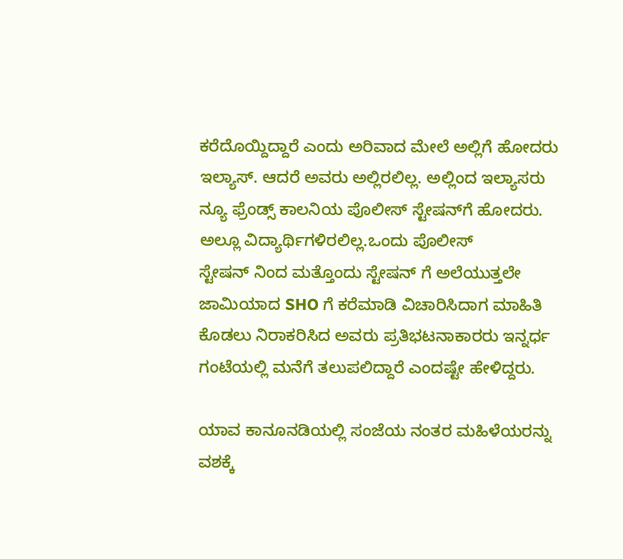ಕರೆದೊಯ್ದಿದ್ದಾರೆ ಎಂದು ಅರಿವಾದ ಮೇಲೆ ಅಲ್ಲಿಗೆ ಹೋದರು ಇಲ್ಯಾಸ್. ಆದರೆ ಅವರು ಅಲ್ಲಿರಲಿಲ್ಲ. ಅಲ್ಲಿಂದ ಇಲ್ಯಾಸರು ನ್ಯೂ ಫ್ರೆಂಡ್ಸ್ ಕಾಲನಿಯ ಪೊಲೀಸ್ ಸ್ಟೇಷನ್‌ಗೆ ಹೋದರು. ಅಲ್ಲೂ ವಿದ್ಯಾರ್ಥಿಗಳಿರಲಿಲ್ಲ.ಒಂದು ಪೊಲೀಸ್ ಸ್ಟೇಷನ್ ‌ನಿಂದ ಮತ್ತೊಂದು ಸ್ಟೇಷನ್ ‌ಗೆ ಅಲೆಯುತ್ತಲೇ ಜಾಮಿಯಾದ SHO ಗೆ ಕರೆಮಾಡಿ ವಿಚಾರಿಸಿದಾಗ ಮಾಹಿತಿ ಕೊಡಲು ನಿರಾಕರಿಸಿದ ಅವರು ಪ್ರತಿಭಟನಾಕಾರರು ಇನ್ನರ್ಧ ಗಂಟೆಯಲ್ಲಿ ಮನೆಗೆ ತಲುಪಲಿದ್ದಾರೆ ಎಂದಷ್ಟೇ ಹೇಳಿದ್ದರು.

ಯಾವ ಕಾನೂನಡಿಯಲ್ಲಿ ಸಂಜೆಯ ನಂತರ ಮಹಿಳೆಯರನ್ನು ವಶಕ್ಕೆ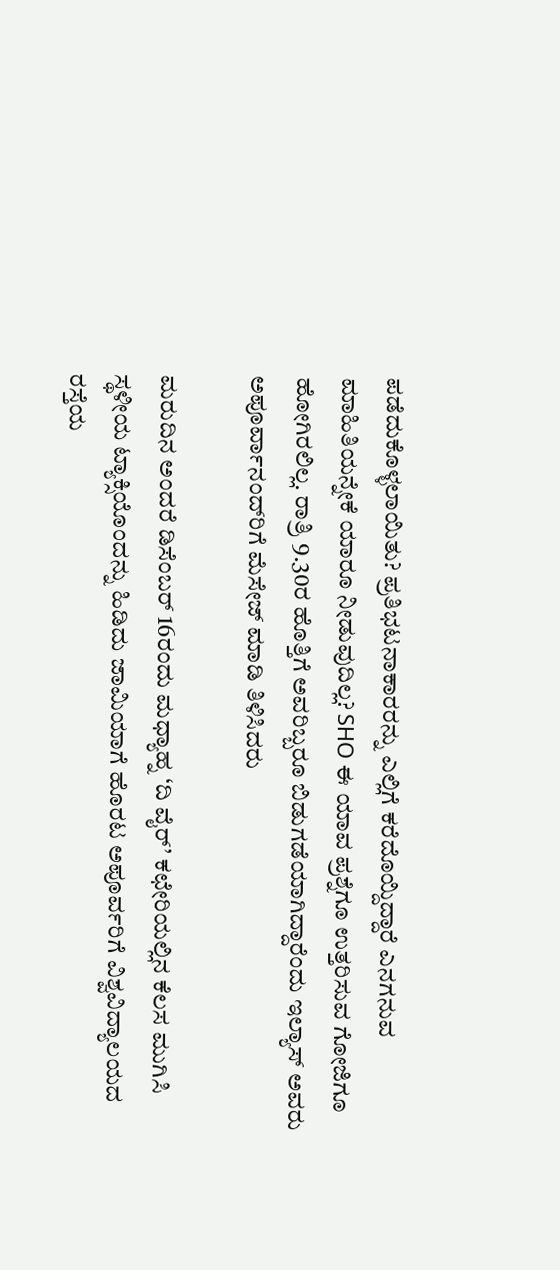ಪಡೆದುಕೊಳ್ಳಲಾಯಿತು? ಪ್ರತಿಭಟನಾಕಾರರನ್ನು ಎಲ್ಲಿಗೆ ಕರೆದೊಯ್ದಿದ್ದಾರೆ ಎನಗನುವ ಮಾಹಿತಿಯನ್ನೇಕೆ ಯಾರೂ ನೀಡುವುದಿಲ್ಲ? SHO ಈ ಯಾವ ಪ್ರಶ್ನೆಗೂ ಉತ್ತರಿಸುವ ಗೋಜಿಗೂ ಹೋಗಿರಲಿಲ್ಲ. ರಾತ್ರಿ 9.30ರ ಹೊತ್ತಿಗೆ ಅವರಿಬ್ಬರೂ ಬಿಡುಗಡೆಯಾಗಿದ್ದಾರೆಂದು ಇಲ್ಯಾಸ್ ಅವರು ಅಪೂರ್ವಾನಂದ್‌ರಿಗೆ ಮೆಸೇಜ್ ಮಾಡಿ ತಿಳಿಸಿದರು

ಮರುದಿನ ಅಂದರೆ ಡಿಸೆಂಬರ್ 16ರಂದು ಮಧ್ಯಾಹ್ನ ‘ದಿ ವೈರ್’ ಕಛೇರಿಯಲ್ಲಿನ ಕೆಲಸ ಮುಗಿಸಿ ಸ್ಥಳೀಯ ಟ್ಯಾಕ್ಸಿಯೊಂದನ್ನು ಹಿಡಿದು ಜಾಮಿಯಾಗೆ ಹೊರಟ ಅಪೂರ್ವರಿಗೆ ವಿಶ್ವವಿದ್ಯಾಲಯದ ರಸ್ತೆಯ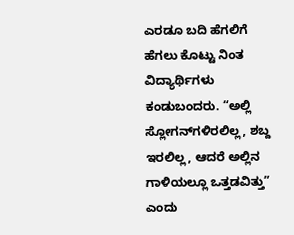ಎರಡೂ ಬದಿ ಹೆಗಲಿಗೆ ಹೆಗಲು ಕೊಟ್ಟು ನಿಂತ ವಿದ್ಯಾರ್ಥಿಗಳು ಕಂಡುಬಂದರು. “ಅಲ್ಲಿ ಸ್ಲೋಗನ್‌ಗಳಿರಲಿಲ್ಲ, ಶಬ್ದ ಇರಲಿಲ್ಲ, ಆದರೆ ಅಲ್ಲಿನ ಗಾಳಿಯಲ್ಲೂ ಒತ್ತಡವಿತ್ತು” ಎಂದು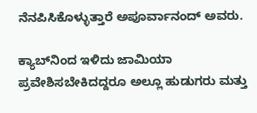ನೆನಪಿಸಿಕೊಳ್ಳುತ್ತಾರೆ ಅಪೂರ್ವಾನಂದ್ ಅವರು.

ಕ್ಯಾಬ್‌ನಿಂದ ಇಳಿದು ಜಾಮಿಯಾ ಪ್ರವೇಶಿಸಬೇಕಿದದ್ದರೂ ಅಲ್ಲೂ ಹುಡುಗರು ಮತ್ತು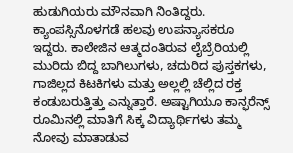ಹುಡುಗಿಯರು ಮೌನವಾಗಿ ನಿಂತಿದ್ದರು. ಕ್ಯಾಂಪಸ್ಸಿನೊಳಗಡೆ ಹಲವು ಉಪನ್ಯಾಸಕರೂ ಇದ್ದರು‌‌‌‌. ಕಾಲೇಜಿನ ಆತ್ಮದಂತಿರುವ ಲೈಬ್ರೆರಿಯಲ್ಲಿ ಮುರಿದು ಬಿದ್ದ ಬಾಗಿಲುಗಳು, ಚದುರಿದ ಪುಸ್ತಕಗಳು, ಗಾಜಿಲ್ಲದ ಕಿಟಕಿಗಳು ಮತ್ತು ಅಲ್ಲಲ್ಲಿ ಚೆಲ್ಲಿದ ರಕ್ತ ಕಂಡುಬರುತ್ತಿತ್ತು ಎನ್ನುತ್ತಾರೆ. ಅಷ್ಟಾಗಿಯೂ ಕಾನ್ಫರೆನ್ಸ್ ರೂಮಿನಲ್ಲಿ ಮಾತಿಗೆ ಸಿಕ್ಕ ವಿದ್ಯಾರ್ಥಿಗಳು ತಮ್ಮ ನೋವು ಮಾತಾಡುವ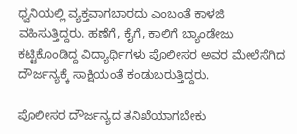ಧ್ವನಿಯಲ್ಲಿ ವ್ಯಕ್ತವಾಗಬಾರದು ಎಂಬಂತೆ ಕಾಳಜಿ ವಹಿಸುತ್ತಿದ್ದರು. ಹಣೆಗೆ, ಕೈಗೆ, ಕಾಲಿಗೆ ಬ್ಯಾಂಡೇಜು ಕಟ್ಟಿಕೊಂಡಿದ್ದ ವಿದ್ಯಾರ್ಥಿಗಳು ಪೊಲೀಸರ ಅವರ ಮೇಲೆಸೆಗಿದ ದೌರ್ಜನ್ಯಕ್ಕೆ ಸಾಕ್ಷಿಯಂತೆ ಕಂಡುಬರುತ್ತಿದ್ದರು.

ಪೊಲೀಸರ ದೌರ್ಜನ್ಯದ ತನಿಖೆಯಾಗಬೇಕು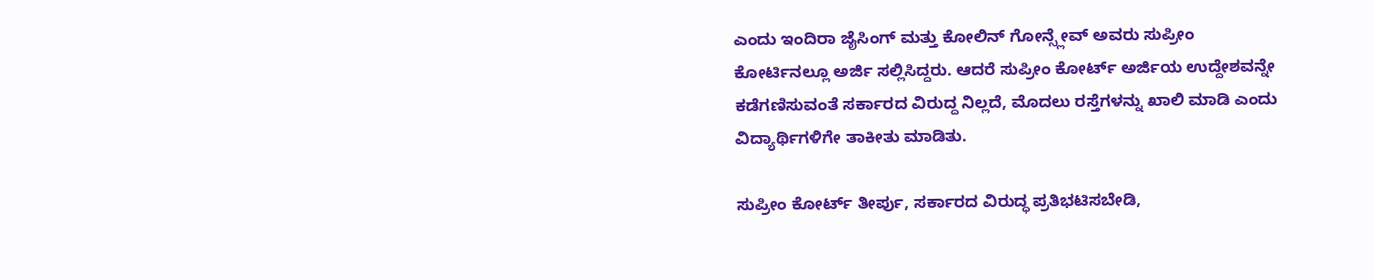ಎಂದು ಇಂದಿರಾ ಜೈಸಿಂಗ್ ಮತ್ತು ಕೋಲಿನ್ ಗೋನ್ಸ್ಲೇವ್ ಅವರು ಸುಪ್ರೀಂ ಕೋರ್ಟಿನಲ್ಲೂ ಅರ್ಜಿ ಸಲ್ಲಿಸಿದ್ದರು. ಆದರೆ ಸುಪ್ರೀಂ ಕೋರ್ಟ್ ಅರ್ಜಿಯ ಉದ್ದೇಶವನ್ನೇ ಕಡೆಗಣಿಸುವಂತೆ ಸರ್ಕಾರದ ವಿರುದ್ದ ನಿಲ್ಲದೆ, ಮೊದಲು ರಸ್ತೆಗಳನ್ನು ಖಾಲಿ ಮಾಡಿ ಎಂದು ವಿದ್ಯಾರ್ಥಿಗಳಿಗೇ ತಾಕೀತು ಮಾಡಿತು.

ಸುಪ್ರೀಂ ಕೋರ್ಟ್ ತೀರ್ಪು, ಸರ್ಕಾರದ ವಿರುದ್ಧ ಪ್ರತಿಭಟಿಸಬೇಡಿ,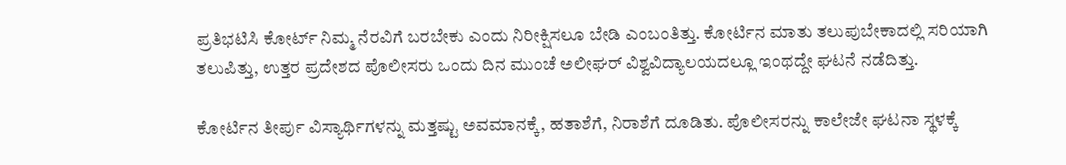ಪ್ರತಿಭಟಿಸಿ ಕೋರ್ಟ್ ನಿಮ್ಮ ನೆರವಿಗೆ ಬರಬೇಕು ಎಂದು ನಿರೀಕ್ಷಿಸಲೂ ಬೇಡಿ ಎಂಬಂತಿತ್ತು. ಕೋರ್ಟಿನ ಮಾತು ತಲುಪುಬೇಕಾದಲ್ಲಿ ಸರಿಯಾಗಿ ತಲುಪಿತ್ತು, ಉತ್ತರ ಪ್ರದೇಶದ ಪೊಲೀಸರು ಒಂದು ದಿನ ಮುಂಚೆ ಅಲೀಘರ್ ವಿಶ್ವವಿದ್ಯಾಲಯದಲ್ಲೂ ಇಂಥದ್ದೇ ಘಟನೆ ನಡೆದಿತ್ತು.

ಕೋರ್ಟಿನ ತೀರ್ಪು ವಿಸ್ಯಾರ್ಥಿಗಳನ್ನು ಮತ್ತಷ್ಟು ಅವಮಾನಕ್ಕೆ, ಹತಾಶೆಗೆ, ನಿರಾಶೆಗೆ ದೂಡಿತು. ಪೊಲೀಸರನ್ನು ಕಾಲೇಜೇ ಘಟನಾ ಸ್ಥಳಕ್ಕೆ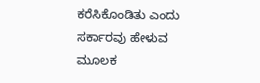ಕರೆಸಿಕೊಂಡಿತು ಎಂದು ಸರ್ಕಾರವು ಹೇಳುವ ಮೂಲಕ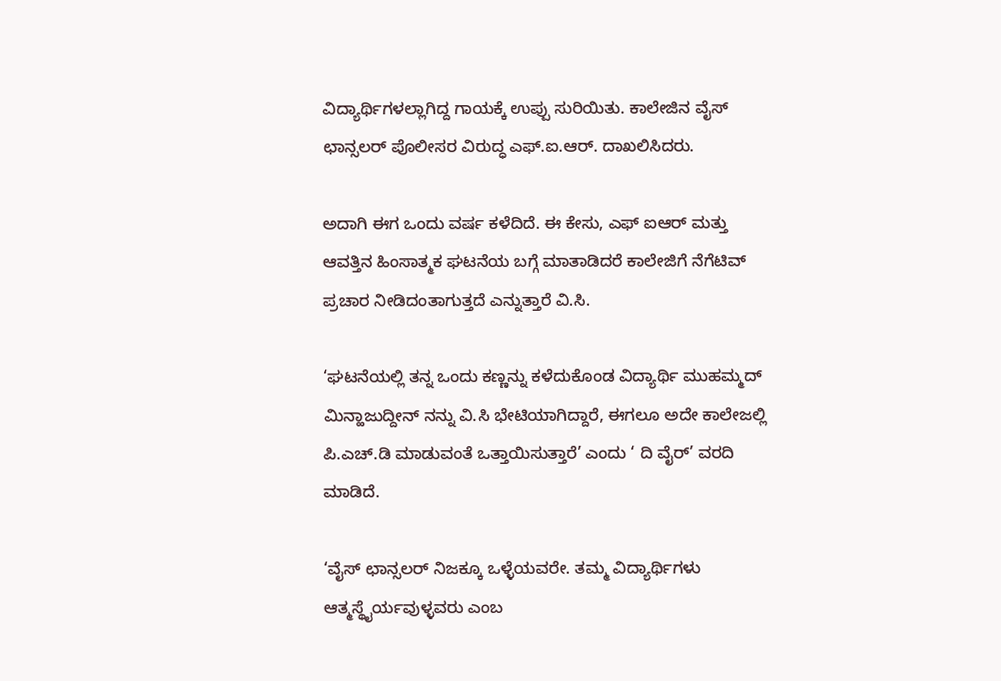ವಿದ್ಯಾರ್ಥಿಗಳಲ್ಲಾಗಿದ್ದ ಗಾಯಕ್ಕೆ ಉಪ್ಪು ಸುರಿಯಿತು. ಕಾಲೇಜಿನ ವೈಸ್ ಛಾನ್ಸಲರ್ ಪೊಲೀಸರ ವಿರುದ್ಧ ಎಫ್.ಐ.ಆರ್. ದಾಖಲಿಸಿದರು.

ಅದಾಗಿ ಈಗ ಒಂದು ವರ್ಷ ಕಳೆದಿದೆ. ಈ ಕೇಸು, ಎಫ್ ಐಆರ್‌ ಮತ್ತು ಆವತ್ತಿನ ಹಿಂಸಾತ್ಮಕ ಘಟನೆಯ‌ ಬಗ್ಗೆ ಮಾತಾಡಿದರೆ ಕಾಲೇಜಿಗೆ ನೆಗೆಟಿವ್ ಪ್ರಚಾರ ನೀಡಿದಂತಾಗುತ್ತದೆ ಎನ್ನುತ್ತಾರೆ ವಿ.ಸಿ.

‘ಘಟನೆಯಲ್ಲಿ ತನ್ನ‌ ಒಂದು ಕಣ್ಣನ್ನು ಕಳೆದುಕೊಂಡ ವಿದ್ಯಾರ್ಥಿ‌ ಮುಹಮ್ಮದ್ ಮಿನ್ಹಾಜುದ್ದೀನ್‌ ನನ್ನು ವಿ.ಸಿ ಭೇಟಿಯಾಗಿದ್ದಾರೆ, ಈಗಲೂ ಅದೇ ಕಾಲೇಜಲ್ಲಿ ಪಿ.ಎಚ್.ಡಿ ಮಾಡುವಂತೆ ಒತ್ತಾಯಿಸುತ್ತಾರೆ’ ಎಂದು ‘ ದಿ ವೈರ್’ ವರದಿ ಮಾಡಿದೆ.

‘ವೈಸ್ ಛಾನ್ಸಲರ್ ನಿಜಕ್ಕೂ ಒಳ್ಳೆಯವರೇ. ತಮ್ಮ ವಿದ್ಯಾರ್ಥಿಗಳು ಆತ್ಮಸ್ಥೈರ್ಯವುಳ್ಳವರು ಎಂಬ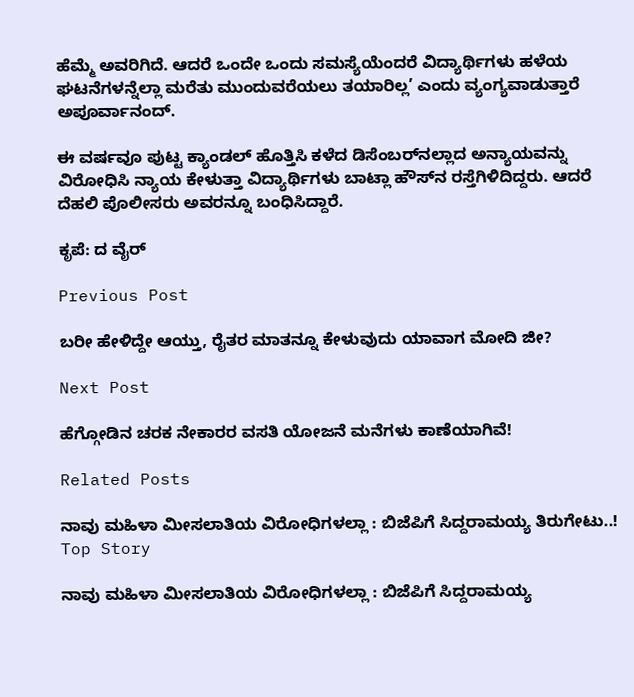ಹೆಮ್ಮೆ ಅವರಿಗಿದೆ. ಆದರೆ ಒಂದೇ ಒಂದು ಸಮಸ್ಯೆಯೆಂದರೆ ವಿದ್ಯಾರ್ಥಿಗಳು ಹಳೆಯ ಘಟನೆಗಳನ್ನೆಲ್ಲಾ ಮರೆತು ಮುಂದುವರೆಯಲು ತಯಾರಿಲ್ಲ’ ಎಂದು ವ್ಯಂಗ್ಯವಾಡುತ್ತಾರೆ ಅಪೂರ್ವಾನಂದ್.

ಈ ವರ್ಷವೂ ಪುಟ್ಟ ಕ್ಯಾಂಡಲ್ ಹೊತ್ತಿಸಿ ಕಳೆದ ಡಿಸೆಂಬರ್‌ನಲ್ಲಾದ ಅನ್ಯಾಯವನ್ನು ವಿರೋಧಿಸಿ ನ್ಯಾಯ ಕೇಳುತ್ತಾ ವಿದ್ಯಾರ್ಥಿಗಳು ಬಾಟ್ಲಾ ಹೌಸ್‌ನ ರಸ್ತೆಗಿಳಿದಿದ್ದರು. ಆದರೆ ದೆಹಲಿ ಪೊಲೀಸರು ಅವರನ್ನೂ ಬಂಧಿಸಿದ್ದಾರೆ.

ಕೃಪೆ: ದ ವೈರ್‌

Previous Post

ಬರೀ ಹೇಳಿದ್ದೇ ಆಯ್ತು, ರೈತರ ಮಾತನ್ನೂ ಕೇಳುವುದು ಯಾವಾಗ ಮೋದಿ ಜೀ?

Next Post

ಹೆಗ್ಗೋಡಿನ ಚರಕ ನೇಕಾರರ ವಸತಿ ಯೋಜನೆ ಮನೆಗಳು ಕಾಣೆಯಾಗಿವೆ!

Related Posts

ನಾವು ಮಹಿಳಾ ಮೀಸಲಾತಿಯ ವಿರೋಧಿಗಳಲ್ಲಾ : ಬಿಜೆಪಿಗೆ ಸಿದ್ದರಾಮಯ್ಯ ತಿರುಗೇಟು..!
Top Story

ನಾವು ಮಹಿಳಾ ಮೀಸಲಾತಿಯ ವಿರೋಧಿಗಳಲ್ಲಾ : ಬಿಜೆಪಿಗೆ ಸಿದ್ದರಾಮಯ್ಯ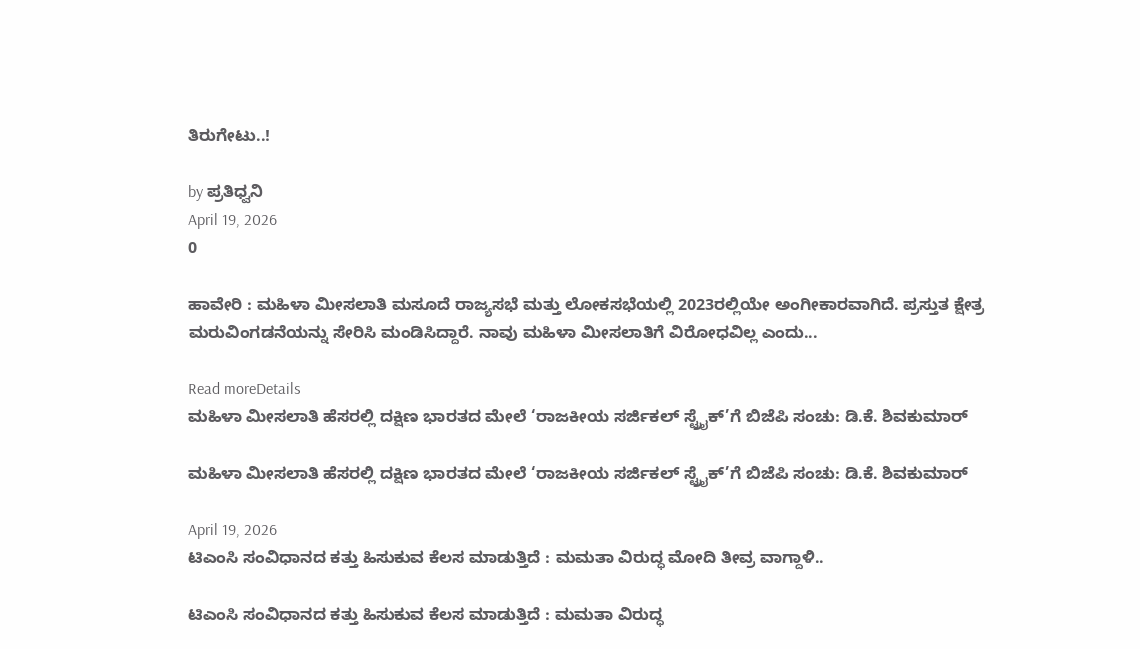ತಿರುಗೇಟು..!

by ಪ್ರತಿಧ್ವನಿ
April 19, 2026
0

ಹಾವೇರಿ : ಮಹಿಳಾ ಮೀಸಲಾತಿ ಮಸೂದೆ ರಾಜ್ಯಸಭೆ ಮತ್ತು ಲೋಕಸಭೆಯಲ್ಲಿ 2023ರಲ್ಲಿಯೇ ಅಂಗೀಕಾರವಾಗಿದೆ. ಪ್ರಸ್ತುತ ಕ್ಷೇತ್ರ ಮರುವಿಂಗಡನೆಯನ್ನು ಸೇರಿಸಿ ಮಂಡಿಸಿದ್ದಾರೆ. ನಾವು ಮಹಿಳಾ ಮೀಸಲಾತಿಗೆ ವಿರೋಧವಿಲ್ಲ ಎಂದು...

Read moreDetails
ಮಹಿಳಾ ಮೀಸಲಾತಿ ಹೆಸರಲ್ಲಿ ದಕ್ಷಿಣ ಭಾರತದ ಮೇಲೆ ‘ರಾಜಕೀಯ ಸರ್ಜಿಕಲ್ ಸ್ಟ್ರೈಕ್’ಗೆ ಬಿಜೆಪಿ ಸಂಚು: ಡಿ.ಕೆ. ಶಿವಕುಮಾರ್

ಮಹಿಳಾ ಮೀಸಲಾತಿ ಹೆಸರಲ್ಲಿ ದಕ್ಷಿಣ ಭಾರತದ ಮೇಲೆ ‘ರಾಜಕೀಯ ಸರ್ಜಿಕಲ್ ಸ್ಟ್ರೈಕ್’ಗೆ ಬಿಜೆಪಿ ಸಂಚು: ಡಿ.ಕೆ. ಶಿವಕುಮಾರ್

April 19, 2026
ಟಿಎಂಸಿ ಸಂವಿಧಾನದ ಕತ್ತು ಹಿಸುಕುವ ಕೆಲಸ ಮಾಡುತ್ತಿದೆ : ಮಮತಾ ವಿರುದ್ಧ ಮೋದಿ ತೀವ್ರ ವಾಗ್ದಾಳಿ..

ಟಿಎಂಸಿ ಸಂವಿಧಾನದ ಕತ್ತು ಹಿಸುಕುವ ಕೆಲಸ ಮಾಡುತ್ತಿದೆ : ಮಮತಾ ವಿರುದ್ಧ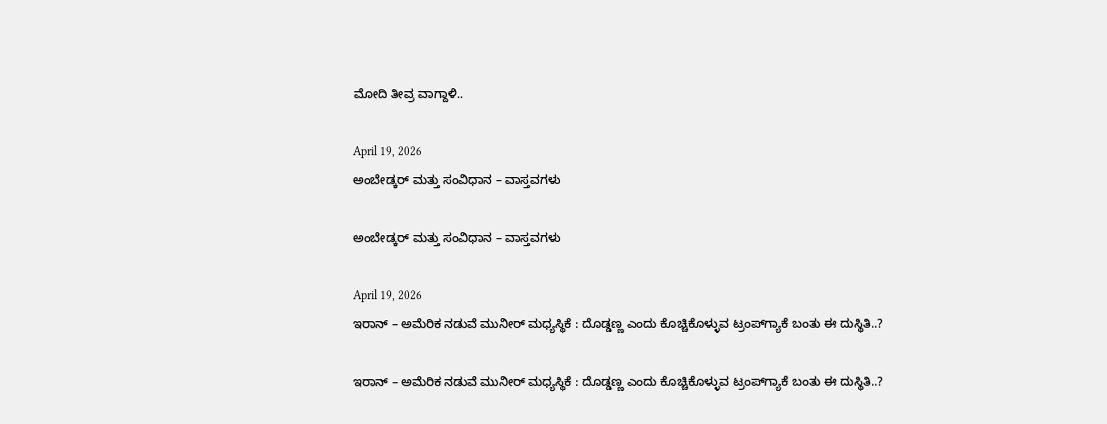ಮೋದಿ ತೀವ್ರ ವಾಗ್ದಾಳಿ..

April 19, 2026
ಅಂಬೇಡ್ಕರ್‌ ಮತ್ತು ಸಂವಿಧಾನ – ವಾಸ್ತವಗಳು

ಅಂಬೇಡ್ಕರ್‌ ಮತ್ತು ಸಂವಿಧಾನ – ವಾಸ್ತವಗಳು

April 19, 2026
ಇರಾನ್‌ – ಅಮೆರಿಕ ನಡುವೆ ಮುನೀರ್‌ ಮಧ್ಯಸ್ಥಿಕೆ : ದೊಡ್ಡಣ್ಣ ಎಂದು ಕೊಚ್ಚಿಕೊಳ್ಳುವ ಟ್ರಂಪ್‌ಗ್ಯಾಕೆ ಬಂತು ಈ ದುಸ್ಥಿತಿ..?

ಇರಾನ್‌ – ಅಮೆರಿಕ ನಡುವೆ ಮುನೀರ್‌ ಮಧ್ಯಸ್ಥಿಕೆ : ದೊಡ್ಡಣ್ಣ ಎಂದು ಕೊಚ್ಚಿಕೊಳ್ಳುವ ಟ್ರಂಪ್‌ಗ್ಯಾಕೆ ಬಂತು ಈ ದುಸ್ಥಿತಿ..?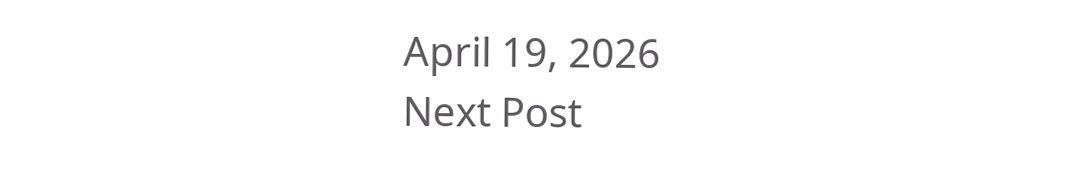April 19, 2026
Next Post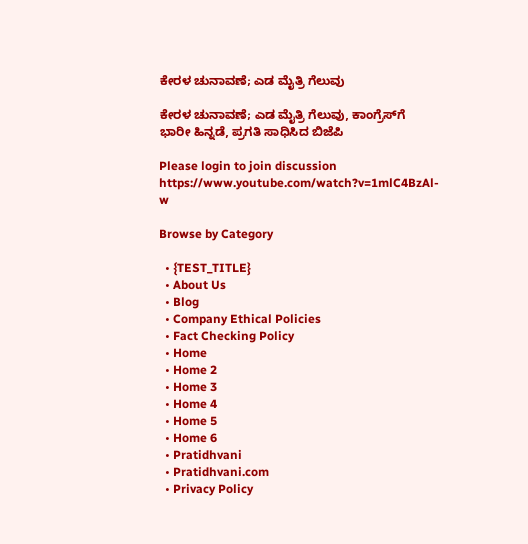ಕೇರಳ ಚುನಾವಣೆ; ಎಡ ಮೈತ್ರಿ ಗೆಲುವು

ಕೇರಳ ಚುನಾವಣೆ; ಎಡ ಮೈತ್ರಿ ಗೆಲುವು, ಕಾಂಗ್ರೆಸ್‌ಗೆ ಭಾರೀ ಹಿನ್ನಡೆ, ಪ್ರಗತಿ ಸಾಧಿಸಿದ ಬಿಜೆಪಿ

Please login to join discussion
https://www.youtube.com/watch?v=1mlC4BzAl-w

Browse by Category

  • {TEST_TITLE}
  • About Us
  • Blog
  • Company Ethical Policies
  • Fact Checking Policy
  • Home
  • Home 2
  • Home 3
  • Home 4
  • Home 5
  • Home 6
  • Pratidhvani
  • Pratidhvani.com
  • Privacy Policy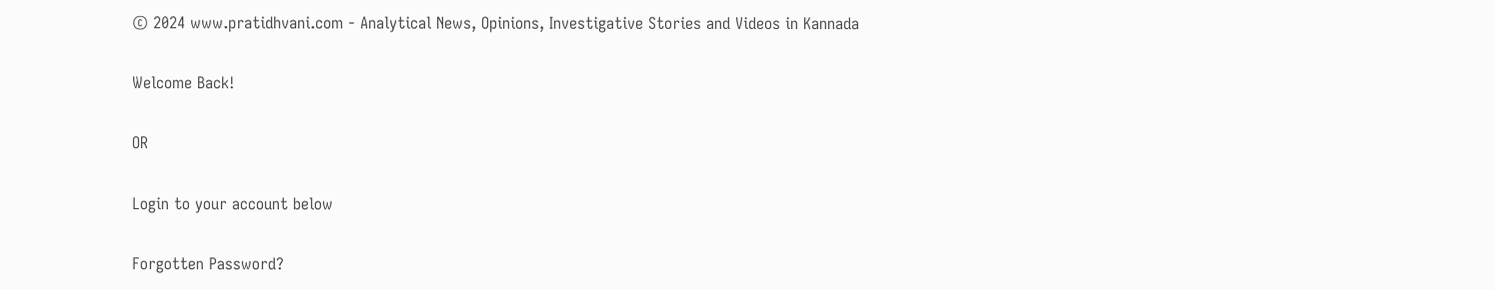© 2024 www.pratidhvani.com - Analytical News, Opinions, Investigative Stories and Videos in Kannada

Welcome Back!

OR

Login to your account below

Forgotten Password?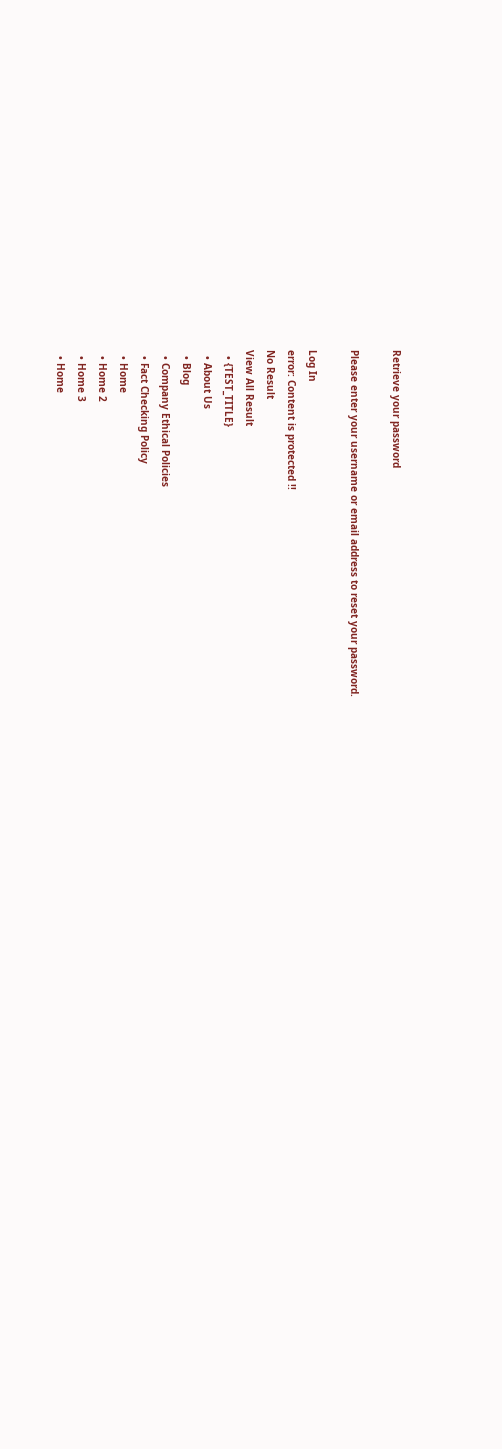Retrieve your password

Please enter your username or email address to reset your password.

Log In
error: Content is protected !!
No Result
View All Result
  • {TEST_TITLE}
  • About Us
  • Blog
  • Company Ethical Policies
  • Fact Checking Policy
  • Home
  • Home 2
  • Home 3
  • Home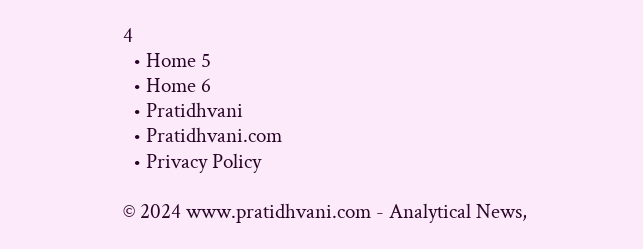4
  • Home 5
  • Home 6
  • Pratidhvani
  • Pratidhvani.com
  • Privacy Policy

© 2024 www.pratidhvani.com - Analytical News,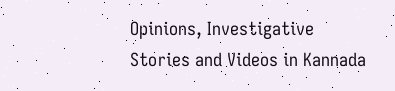Opinions, Investigative Stories and Videos in Kannada